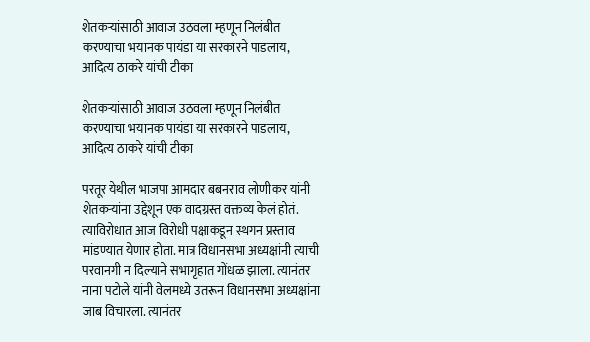शेतकऱ्यांसाठी आवाज उठवला म्हणून निलंबीत करण्याचा भयानक पायंडा या सरकारने पाडलाय, आदित्य ठाकरे यांची टीका

शेतकऱ्यांसाठी आवाज उठवला म्हणून निलंबीत करण्याचा भयानक पायंडा या सरकारने पाडलाय, आदित्य ठाकरे यांची टीका

परतूर येथील भाजपा आमदार बबनराव लोणीकर यांनी शेतकऱ्यांना उद्देशून एक वादग्रस्त वक्तव्य केलं होतं. त्याविरोधात आज विरोधी पक्षाकडून स्थगन प्रस्ताव मांडण्यात येणार होता. मात्र विधानसभा अध्यक्षांनी त्याची परवानगी न दिल्याने सभागृहात गोंधळ झाला. त्यानंतर नाना पटोले यांनी वेलमध्ये उतरून विधानसभा अध्यक्षांना जाब विचारला. त्यानंतर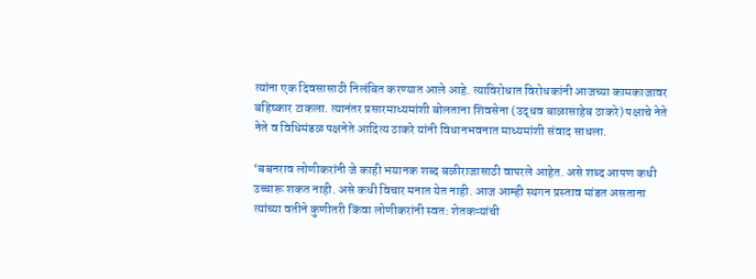त्यांना एक दिवसासाठी निलंबित करण्यात आले आहे. त्याविरोधात विरोधकांनी आजच्या कामकाजावर बहिष्कार टाकला. त्यानंतर प्रसारमाध्यमांशी बोलताना शिवसेना (उद्धव बाळासाहेब ठाकरे) पक्षाचे नेते नेते व विधिमंडळ पक्षनेते आदित्य ठाकरे यांनी विधानभवनात माध्यमांशी संवाद साधला.

‘बबनराव लोणीकरांनी जे काही भयानक शब्द बळीराजासाठी वापरले आहेत. असे शब्द आपण कधी उच्चारू शकत नाही. असे कधी विचार मनात येत नाही. आज आम्ही स्थगन प्रस्ताव मांडत असताना त्यांच्या वतीने कुणीतरी किंवा लोणीकरांनी स्वत: शेतकऱ्यांची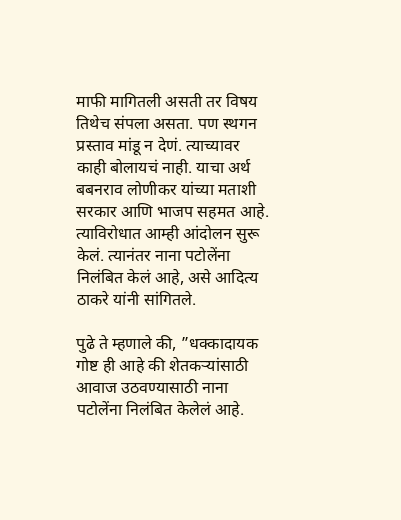माफी मागितली असती तर विषय तिथेच संपला असता. पण स्थगन प्रस्ताव मांडू न देणं. त्याच्यावर काही बोलायचं नाही. याचा अर्थ बबनराव लोणीकर यांच्या मताशी सरकार आणि भाजप सहमत आहे. त्याविरोधात आम्ही आंदोलन सुरू केलं. त्यानंतर नाना पटोलेंना निलंबित केलं आहे, असे आदित्य ठाकरे यांनी सांगितले.

पुढे ते म्हणाले की, ”धक्कादायक गोष्ट ही आहे की शेतकऱ्यांसाठी आवाज उठवण्यासाठी नाना पटोलेंना निलंबित केलेलं आहे.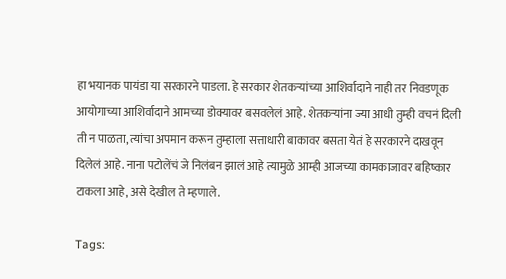हा भयानक पायंडा या सरकारने पाडला. हे सरकार शेतकऱ्यांच्या आशिर्वादाने नाही तर निवडणूक आयोगाच्या आशिर्वादाने आमच्या डोक्यावर बसवलेलं आहे. शेतकऱ्यांना ज्या आधी तुम्ही वचनं दिली ती न पाळता, त्यांचा अपमान करून तुम्हाला सत्ताधारी बाकावर बसता येतं हे सरकारने दाखवून दिलेलं आहे. नाना पटोलेंचं जे निलंबन झालं आहे त्यामुळे आम्ही आजच्या कामकाजावर बहिष्कार टाकला आहे, असे देखील ते म्हणाले.

Tags: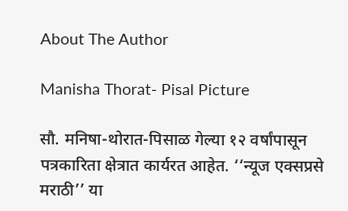About The Author

Manisha Thorat- Pisal Picture

सौ. मनिषा-थोरात-पिसाळ गेल्या १२ वर्षांपासून पत्रकारिता क्षेत्रात कार्यरत आहेत. ‘‘न्यूज एक्सप्रसे मराठी’’ या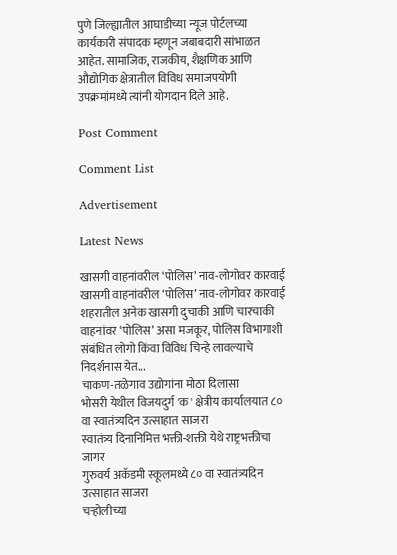पुणे जिल्ह्यातील आघाडीच्या न्यूज पोर्टलच्या कार्यकारी संपादक म्हणून जबाबदारी सांभाळत आहेत. सामाजिक, राजकीय, शैक्षणिक आणि औद्योगिक क्षेत्रातील विविध समाजपयोगी उपक्रमांमध्ये त्यांनी योगदान दिले आहे.

Post Comment

Comment List

Advertisement

Latest News

खासगी वाहनांवरील ‘पोलिस’ नाव-लोगोवर कारवाई खासगी वाहनांवरील ‘पोलिस’ नाव-लोगोवर कारवाई
शहरातील अनेक खासगी दुचाकी आणि चारचाकी वाहनांवर ‘पोलिस’ असा मजकूर, पोलिस विभागाशी संबंधित लोगो किंवा विविध चिन्हे लावल्याचे निदर्शनास येत...
चाकण-तळेगाव उद्योगांना मोठा दिलासा
भोसरी येथील विजयदुर्ग 'क' क्षेत्रीय कार्यालयात ८० वा स्वातंत्र्यदिन उत्साहात साजरा
स्वातंत्र्य दिनानिमित्त भक्ती-शक्ती येथे राष्ट्रभक्तीचा जागर
गुरुवर्य अकॅडमी स्कूलमध्ये ८० वा स्वातंत्र्यदिन उत्साहात साजरा
चऱ्होलीच्या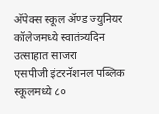अ‍ॅपेक्स स्कूल अ‍ॅण्ड ज्युनियर कॉलेजमध्ये स्वातंत्र्यदिन उत्साहात साजरा
एसपीजी इंटरनॅशनल पब्लिक स्कूलमध्ये ८०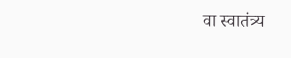वा स्वातंत्र्य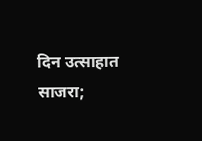दिन उत्साहात साजरा;